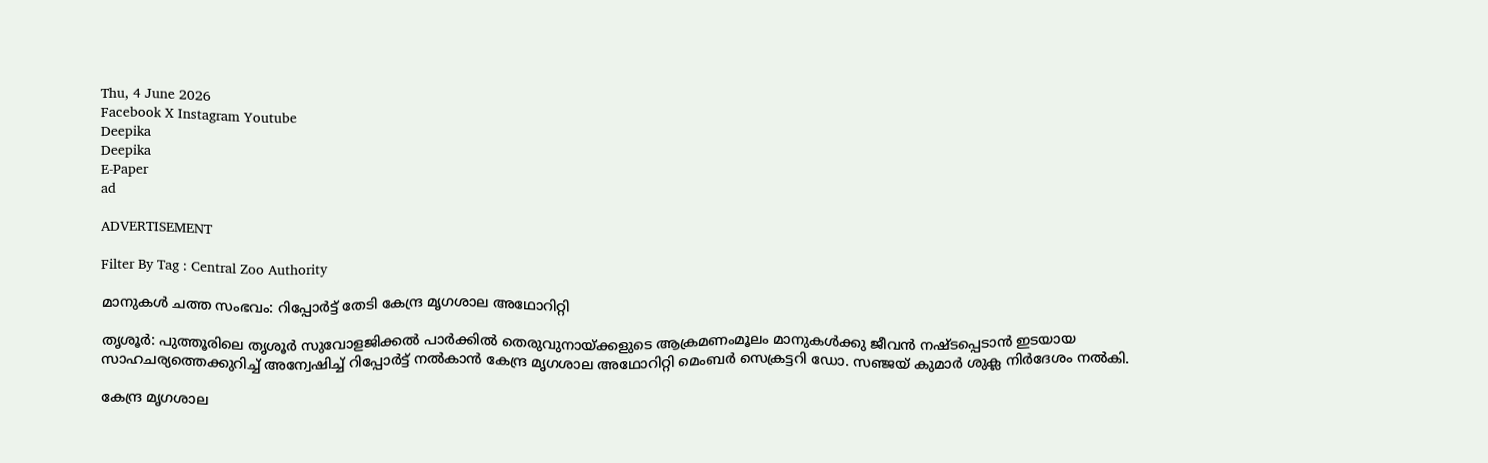Thu, 4 June 2026
Facebook X Instagram Youtube
Deepika
Deepika
E-Paper
ad

ADVERTISEMENT

Filter By Tag : Central Zoo Authority

മാനുകള്‍ ചത്ത സംഭവം: റിപ്പോര്‍ട്ട് തേടി കേന്ദ്ര മൃഗശാല അഥോറിറ്റി

തൃശൂർ: പുത്തൂരിലെ തൃശൂർ സുവോളജിക്കൽ പാർക്കിൽ തെരുവുനായ്ക്കളുടെ ആക്രമണംമൂലം മാനുകൾക്കു ജീവൻ നഷ്ടപ്പെടാൻ ഇടയായ സാഹചര്യത്തെക്കുറിച്ച് അന്വേഷിച്ച് റിപ്പോർട്ട് നൽകാൻ കേന്ദ്ര മൃഗശാല അഥോറിറ്റി മെംബർ സെക്രട്ടറി ഡോ. സഞ്ജയ് കുമാർ ശുക്ല നിർദേശം നൽകി.

കേന്ദ്ര മൃഗശാല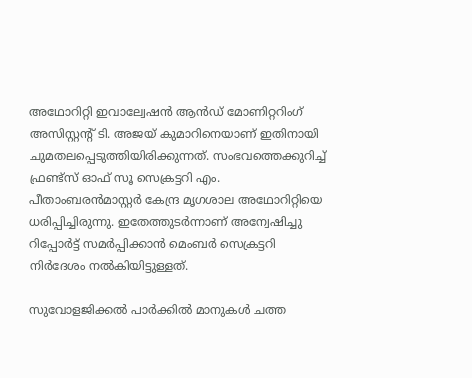അഥോറിറ്റി ഇവാല്വേഷൻ ആൻഡ് മോണിറ്ററിംഗ് അസിസ്റ്റന്‍റ് ടി. അജയ് കുമാറിനെയാണ് ഇതിനായി ചുമതലപ്പെടുത്തിയിരിക്കുന്നത്. സംഭവത്തെക്കുറിച്ച് ഫ്രണ്ട്സ് ഓഫ് സൂ സെക്രട്ടറി എം. പീതാംബരൻമാസ്റ്റർ കേന്ദ്ര മൃഗശാല അഥോറിറ്റിയെ ധരിപ്പിച്ചിരുന്നു. ഇതേത്തുടർന്നാണ് അന്വേഷിച്ചു റിപ്പോർട്ട് സമർപ്പിക്കാൻ മെംബർ സെക്രട്ടറി നിർദേശം നൽകിയിട്ടുള്ളത്.

സുവോളജിക്കൽ പാർക്കിൽ മാനുകൾ ചത്ത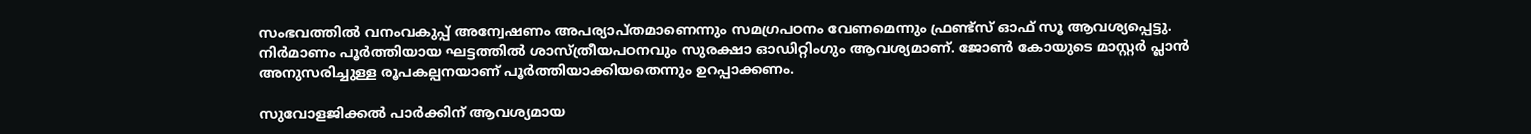സംഭവത്തിൽ വനംവകുപ്പ് അന്വേഷണം അപര്യാപ്തമാണെന്നും സമഗ്രപഠനം വേണമെന്നും ഫ്രണ്ട്സ് ഓഫ് സൂ ആവശ്യപ്പെട്ടു. നിർമാണം പൂർത്തിയായ ഘട്ടത്തിൽ ശാസ്ത്രീയപഠനവും സുരക്ഷാ ഓഡിറ്റിംഗും ആവശ്യമാണ്. ജോണ്‍ കോയുടെ മാസ്റ്റർ പ്ലാൻ അനുസരിച്ചുള്ള രൂപകല്പനയാണ് പൂർത്തിയാക്കിയതെന്നും ഉറപ്പാക്കണം.

സുവോളജിക്കൽ പാർക്കിന് ആവശ്യമായ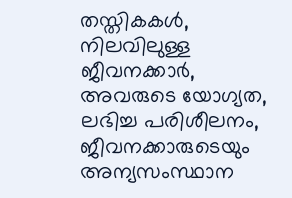തസ്തികകൾ, നിലവിലുള്ള ജീവനക്കാർ, അവരുടെ യോഗ്യത, ലഭിച്ച പരിശീലനം, ജീവനക്കാരുടെയും അന്യസംസ്ഥാന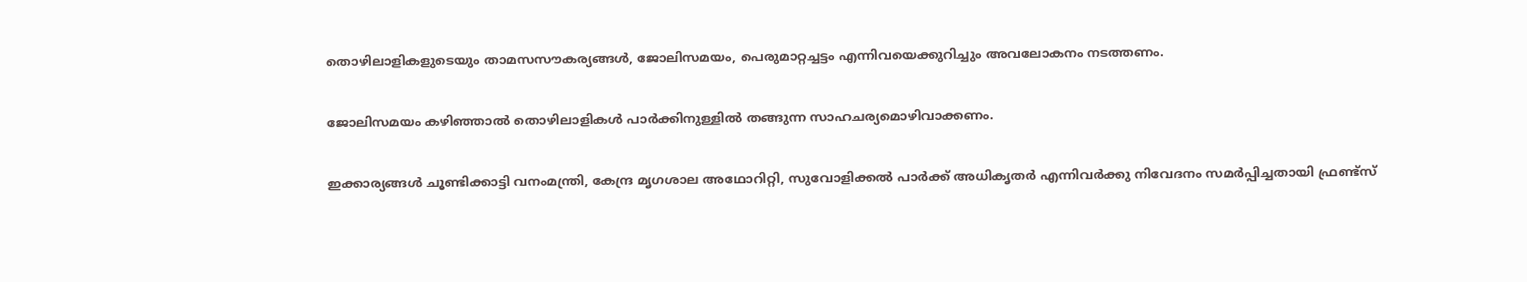തൊഴിലാളികളുടെയും താമസസൗകര്യങ്ങൾ, ജോലിസമയം, പെരുമാറ്റച്ചട്ടം എന്നിവയെക്കുറിച്ചും അവലോകനം നടത്തണം.

ജോലിസമയം കഴിഞ്ഞാൽ തൊഴിലാളികൾ പാർക്കിനുള്ളിൽ തങ്ങുന്ന സാഹചര്യമൊഴിവാക്കണം.

ഇക്കാര്യങ്ങൾ ചൂണ്ടിക്കാട്ടി വനംമന്ത്രി, കേന്ദ്ര മൃഗശാല അഥോറിറ്റി, സുവോളിക്കൽ പാർക്ക് അധികൃതർ എന്നിവർക്കു നിവേദനം സമർപ്പിച്ചതായി ഫ്രണ്ട്സ്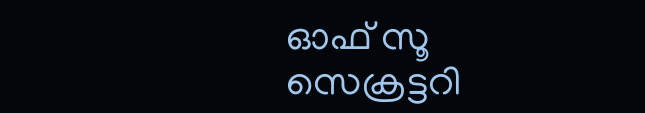ഓഫ് സൂ സെക്രട്ടറി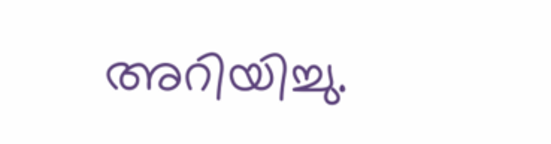അറിയിച്ചു.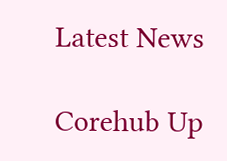Latest News

Corehub Up